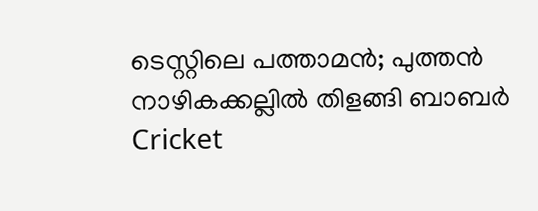ടെസ്റ്റിലെ പത്താമന്‍; പുത്തന്‍ നാഴികക്കല്ലില്‍ തിളങ്ങി ബാബര്‍
Cricket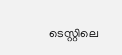ടെസ്റ്റിലെ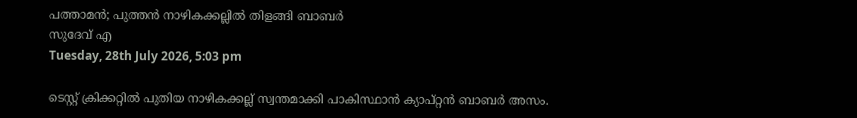പത്താമന്‍; പുത്തന്‍ നാഴികക്കല്ലില്‍ തിളങ്ങി ബാബര്‍
സുദേവ് എ
Tuesday, 28th July 2026, 5:03 pm

ടെസ്റ്റ് ക്രിക്കറ്റില്‍ പുതിയ നാഴികക്കല്ല് സ്വന്തമാക്കി പാകിസ്ഥാന്‍ ക്യാപ്റ്റന്‍ ബാബര്‍ അസം.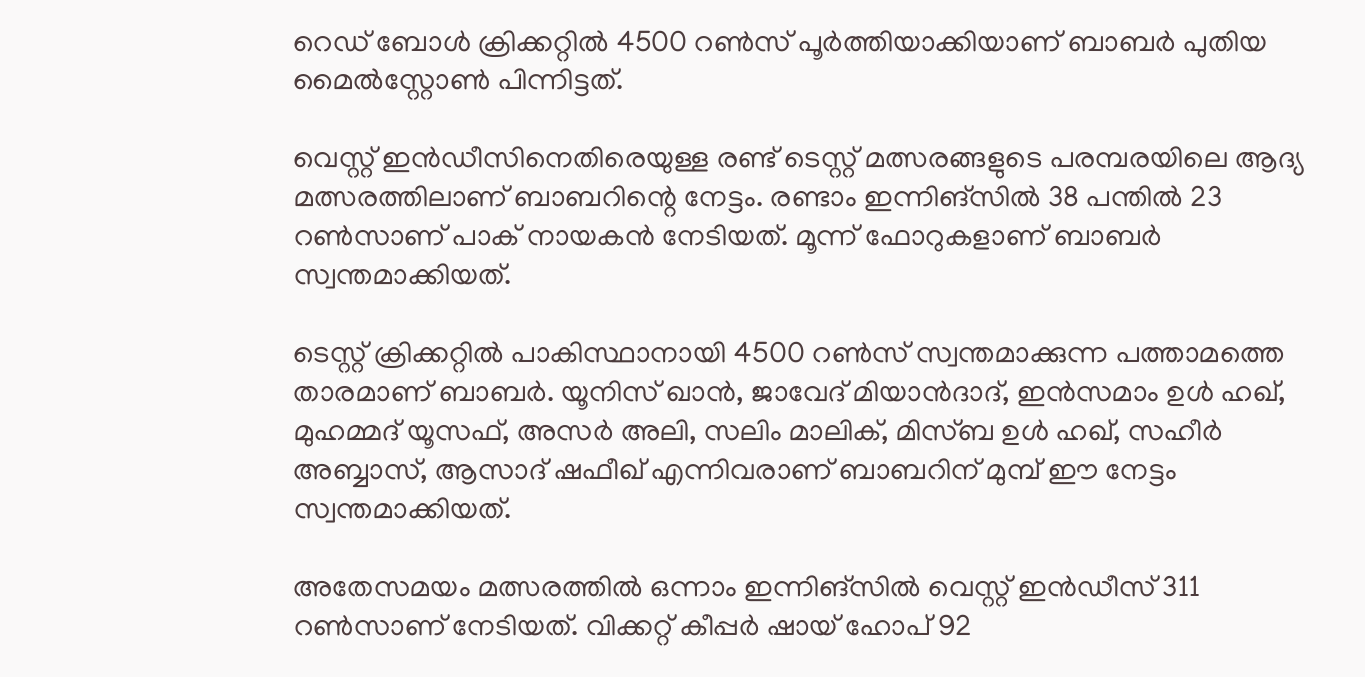റെഡ് ബോള്‍ ക്രിക്കറ്റില്‍ 4500 റണ്‍സ് പൂര്‍ത്തിയാക്കിയാണ് ബാബര്‍ പുതിയ മൈല്‍സ്റ്റോണ്‍ പിന്നിട്ടത്.

വെസ്റ്റ് ഇന്‍ഡീസിനെതിരെയുള്ള രണ്ട് ടെസ്റ്റ് മത്സരങ്ങളുടെ പരമ്പരയിലെ ആദ്യ മത്സരത്തിലാണ് ബാബറിന്റെ നേട്ടം. രണ്ടാം ഇന്നിങ്‌സില്‍ 38 പന്തില്‍ 23 റണ്‍സാണ് പാക് നായകന്‍ നേടിയത്. മൂന്ന് ഫോറുകളാണ് ബാബര്‍ സ്വന്തമാക്കിയത്.

ടെസ്റ്റ് ക്രിക്കറ്റില്‍ പാകിസ്ഥാനായി 4500 റണ്‍സ് സ്വന്തമാക്കുന്ന പത്താമത്തെ താരമാണ് ബാബര്‍. യൂനിസ് ഖാന്‍, ജാവേദ് മിയാന്‍ദാദ്, ഇന്‍സമാം ഉള്‍ ഹഖ്, മുഹമ്മദ് യൂസഫ്, അസര്‍ അലി, സലിം മാലിക്, മിസ്ബ ഉള്‍ ഹഖ്, സഹീര്‍ അബ്ബാസ്, ആസാദ് ഷഫീഖ് എന്നിവരാണ് ബാബറിന് മുമ്പ് ഈ നേട്ടം സ്വന്തമാക്കിയത്.

അതേസമയം മത്സരത്തില്‍ ഒന്നാം ഇന്നിങ്സില്‍ വെസ്റ്റ് ഇന്‍ഡീസ് 311 റണ്‍സാണ് നേടിയത്. വിക്കറ്റ് കീപ്പര്‍ ഷായ് ഹോപ് 92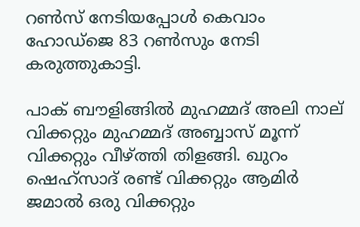റണ്‍സ് നേടിയപ്പോള്‍ കെവാം ഹോഡ്‌ജെ 83 റണ്‍സും നേടി കരുത്തുകാട്ടി.

പാക് ബൗളിങ്ങില്‍ മുഹമ്മദ് അലി നാല് വിക്കറ്റും മുഹമ്മദ് അബ്ബാസ് മൂന്ന് വിക്കറ്റും വീഴ്ത്തി തിളങ്ങി. ഖുറം ഷെഹ്‌സാദ് രണ്ട് വിക്കറ്റും ആമിര്‍ ജമാല്‍ ഒരു വിക്കറ്റും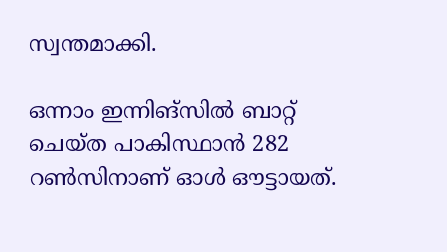സ്വന്തമാക്കി.

ഒന്നാം ഇന്നിങ്സില്‍ ബാറ്റ് ചെയ്ത പാകിസ്ഥാന്‍ 282 റണ്‍സിനാണ് ഓള്‍ ഔട്ടായത്.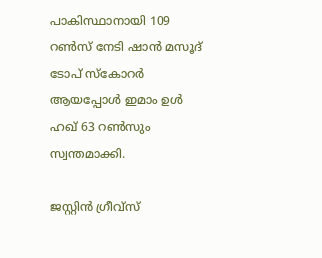പാകിസ്ഥാനായി 109 റണ്‍സ് നേടി ഷാന്‍ മസൂദ് ടോപ് സ്‌കോറര്‍ ആയപ്പോള്‍ ഇമാം ഉള്‍ ഹഖ് 63 റണ്‍സും സ്വന്തമാക്കി.

ജസ്റ്റിന്‍ ഗ്രീവ്‌സ്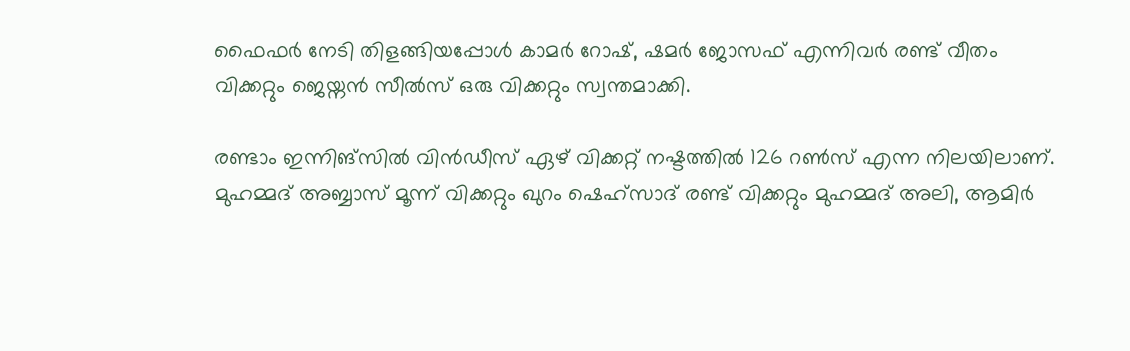ഫൈഫര്‍ നേടി തിളങ്ങിയപ്പോള്‍ കാമര്‍ റോഷ്, ഷമര്‍ ജോസഫ് എന്നിവര്‍ രണ്ട് വീതം വിക്കറ്റും ജെയ്നന്‍ സീല്‍സ് ഒരു വിക്കറ്റും സ്വന്തമാക്കി.

രണ്ടാം ഇന്നിങ്സില്‍ വിന്‍ഡീസ് ഏഴ് വിക്കറ്റ് നഷ്ടത്തില്‍ 126 റണ്‍സ് എന്ന നിലയിലാണ്. മുഹമ്മദ് അബ്ബാസ് മൂന്ന് വിക്കറ്റും ഖുറം ഷെഹ്‌സാദ് രണ്ട് വിക്കറ്റും മുഹമ്മദ് അലി, ആമിര്‍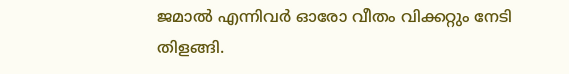ജമാല്‍ എന്നിവര്‍ ഓരോ വീതം വിക്കറ്റും നേടി തിളങ്ങി.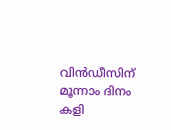വിന്‍ഡീസിന് മൂന്നാം ദിനം കളി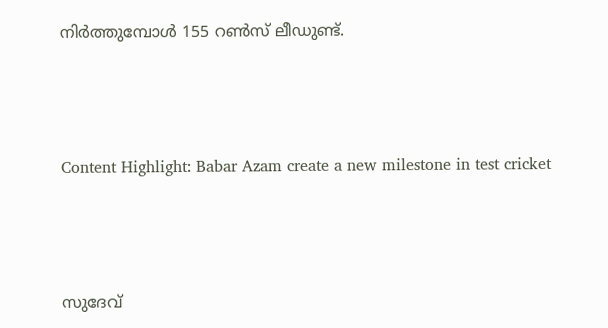നിര്‍ത്തുമ്പോള്‍ 155 റണ്‍സ് ലീഡുണ്ട്.



Content Highlight: Babar Azam create a new milestone in test cricket



സുദേവ്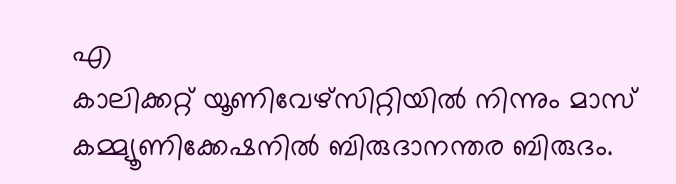എ
കാലിക്കറ്റ് യൂണിവേഴ്‌സിറ്റിയില്‍ നിന്നും മാസ് കമ്മ്യൂണിക്കേഷനില്‍ ബിരുദാനന്തര ബിരുദം.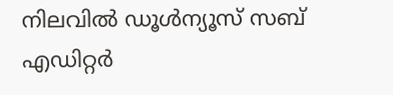നിലവില്‍ ഡൂള്‍ന്യൂസ് സബ് എഡിറ്റര്‍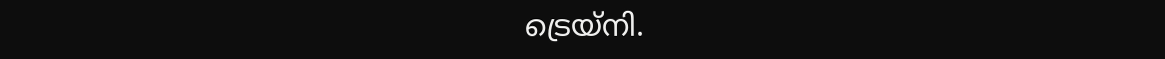ട്രെയ്‌നി.